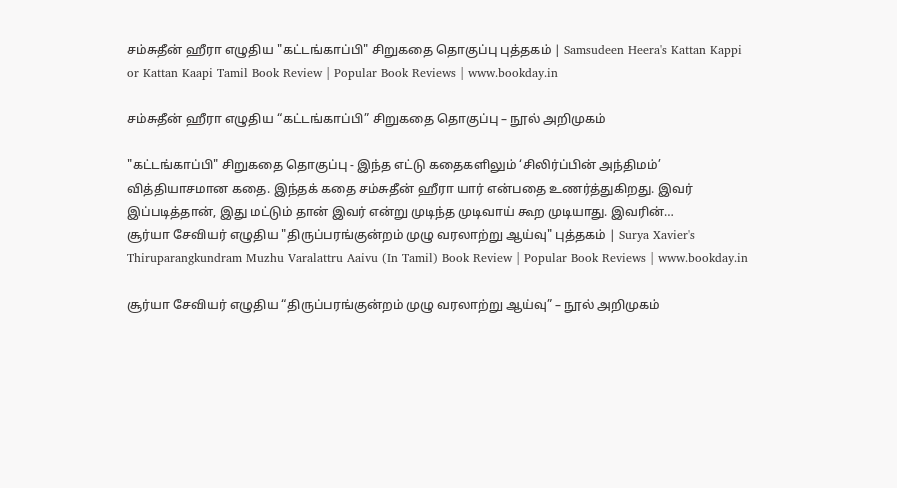சம்சுதீன் ஹீரா எழுதிய "கட்டங்காப்பி" சிறுகதை தொகுப்பு புத்தகம் | Samsudeen Heera's Kattan Kappi or Kattan Kaapi Tamil Book Review | Popular Book Reviews | www.bookday.in

சம்சுதீன் ஹீரா எழுதிய “கட்டங்காப்பி” சிறுகதை தொகுப்பு – நூல் அறிமுகம்

"கட்டங்காப்பி" சிறுகதை தொகுப்பு - இந்த எட்டு கதைகளிலும் ‘சிலிர்ப்பின் அந்திமம்’ வித்தியாசமான கதை. இந்தக் கதை சம்சுதீன் ஹீரா யார் என்பதை உணர்த்துகிறது. இவர் இப்படித்தான், இது மட்டும் தான் இவர் என்று முடிந்த முடிவாய் கூற முடியாது. இவரின்…
சூர்யா சேவியர் எழுதிய "திருப்பரங்குன்றம் முழு வரலாற்று ஆய்வு" புத்தகம் | Surya Xavier's Thiruparangkundram Muzhu Varalattru Aaivu (In Tamil) Book Review | Popular Book Reviews | www.bookday.in

சூர்யா சேவியர் எழுதிய “திருப்பரங்குன்றம் முழு வரலாற்று ஆய்வு” – நூல் அறிமுகம்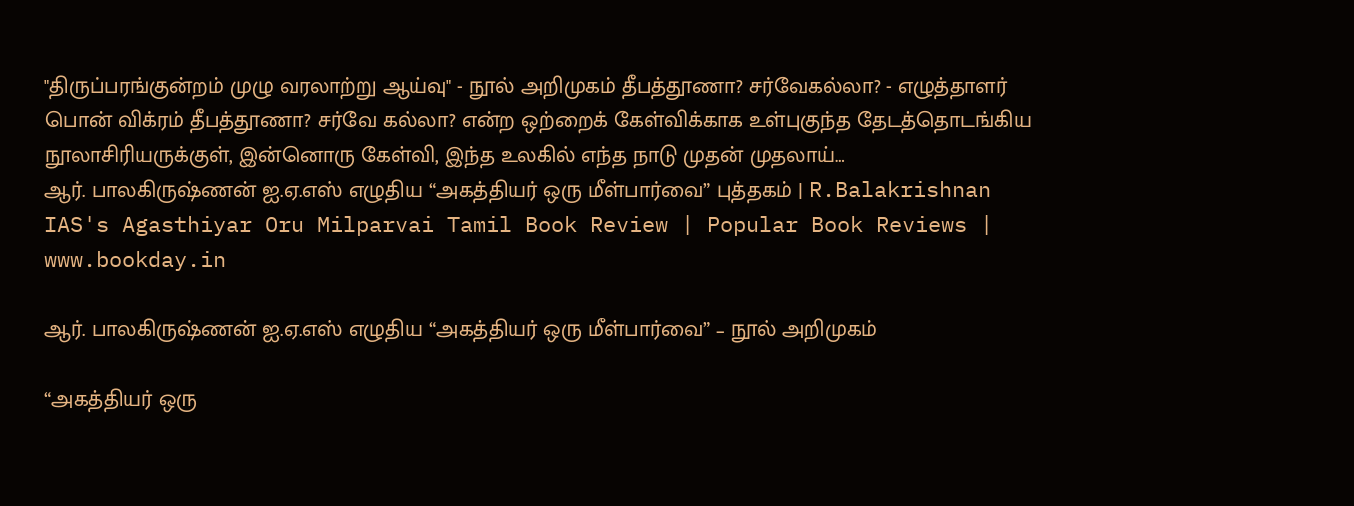"திருப்பரங்குன்றம் முழு வரலாற்று ஆய்வு" - நூல் அறிமுகம் தீபத்தூணா? சர்வேகல்லா? - எழுத்தாளர் பொன் விக்ரம் தீபத்தூணா? சர்வே கல்லா? என்ற ஒற்றைக் கேள்விக்காக உள்புகுந்த தேடத்தொடங்கிய நூலாசிரியருக்குள், இன்னொரு கேள்வி, இந்த உலகில் எந்த நாடு முதன் முதலாய்…
ஆர். பாலகிருஷ்ணன் ஐ.ஏ.எஸ் எழுதிய “அகத்தியர் ஒரு மீள்பார்வை” புத்தகம் | R.Balakrishnan IAS's Agasthiyar Oru Milparvai Tamil Book Review | Popular Book Reviews | www.bookday.in

ஆர். பாலகிருஷ்ணன் ஐ.ஏ.எஸ் எழுதிய “அகத்தியர் ஒரு மீள்பார்வை” – நூல் அறிமுகம்

“அகத்தியர் ஒரு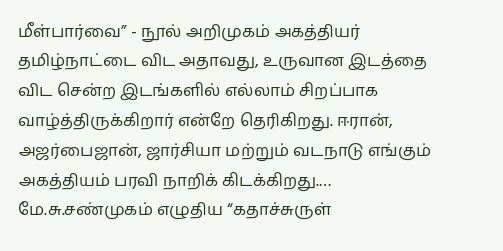மீள்பார்வை” - நூல் அறிமுகம் அகத்தியர் தமிழ்நாட்டை விட அதாவது, உருவான இடத்தை விட சென்ற இடங்களில் எல்லாம் சிறப்பாக வாழ்த்திருக்கிறார் என்றே தெரிகிறது. ஈரான், அஜர்பைஜான், ஜார்சியா மற்றும் வடநாடு எங்கும் அகத்தியம் பரவி நாறிக் கிடக்கிறது.…
மே.சு.சண்முகம் எழுதிய “கதாச்சுருள்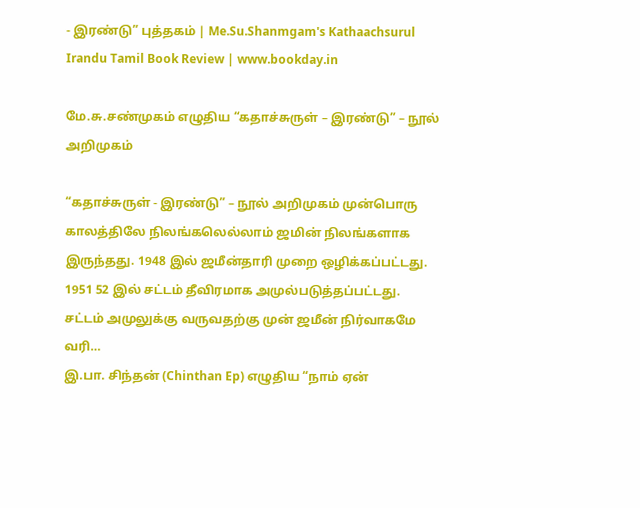- இரண்டு” புத்தகம் | Me.Su.Shanmgam's Kathaachsurul Irandu Tamil Book Review | www.bookday.in

மே.சு.சண்முகம் எழுதிய “கதாச்சுருள் – இரண்டு” – நூல் அறிமுகம்

“கதாச்சுருள் - இரண்டு” – நூல் அறிமுகம் முன்பொரு காலத்திலே நிலங்கலெல்லாம் ஜமின் நிலங்களாக இருந்தது. 1948 இல் ஜமீன்தாரி முறை ஒழிக்கப்பட்டது. 1951 52 இல் சட்டம் தீவிரமாக அமுல்படுத்தப்பட்டது. சட்டம் அமுலுக்கு வருவதற்கு முன் ஜமீன் நிர்வாகமே வரி…
இ.பா. சிந்தன் (Chinthan Ep) எழுதிய “நாம் ஏன்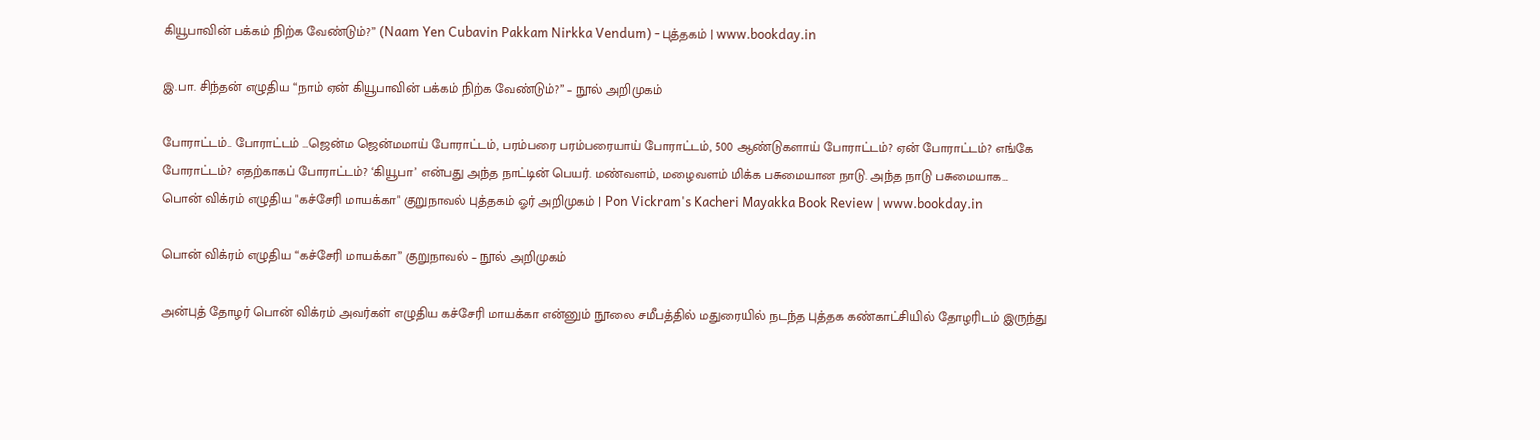கியூபாவின் பக்கம் நிற்க வேண்டும்?” (Naam Yen Cubavin Pakkam Nirkka Vendum) - புத்தகம் | www.bookday.in

இ.பா. சிந்தன் எழுதிய “நாம் ஏன் கியூபாவின் பக்கம் நிற்க வேண்டும்?” – நூல் அறிமுகம்

போராட்டம்.. போராட்டம் …ஜென்ம ஜென்மமாய் போராட்டம், பரம்பரை பரம்பரையாய் போராட்டம், 500 ஆண்டுகளாய் போராட்டம்? ஏன் போராட்டம்? எங்கே போராட்டம்? எதற்காகப் போராட்டம்? ‘கியூபா’ என்பது அந்த நாட்டின் பெயர். மண்வளம், மழைவளம் மிக்க பசுமையான நாடு. அந்த நாடு பசுமையாக…
பொன் விக்ரம் எழுதிய "கச்சேரி மாயக்கா" குறுநாவல் புத்தகம் ஓர் அறிமுகம் | Pon Vickram's Kacheri Mayakka Book Review | www.bookday.in

பொன் விக்ரம் எழுதிய “கச்சேரி மாயக்கா” குறுநாவல் – நூல் அறிமுகம்

அன்புத் தோழர் பொன் விக்ரம் அவர்கள் எழுதிய கச்சேரி மாயக்கா என்னும் நூலை சமீபத்தில் மதுரையில் நடந்த புத்தக கண்காட்சியில் தோழரிடம் இருந்து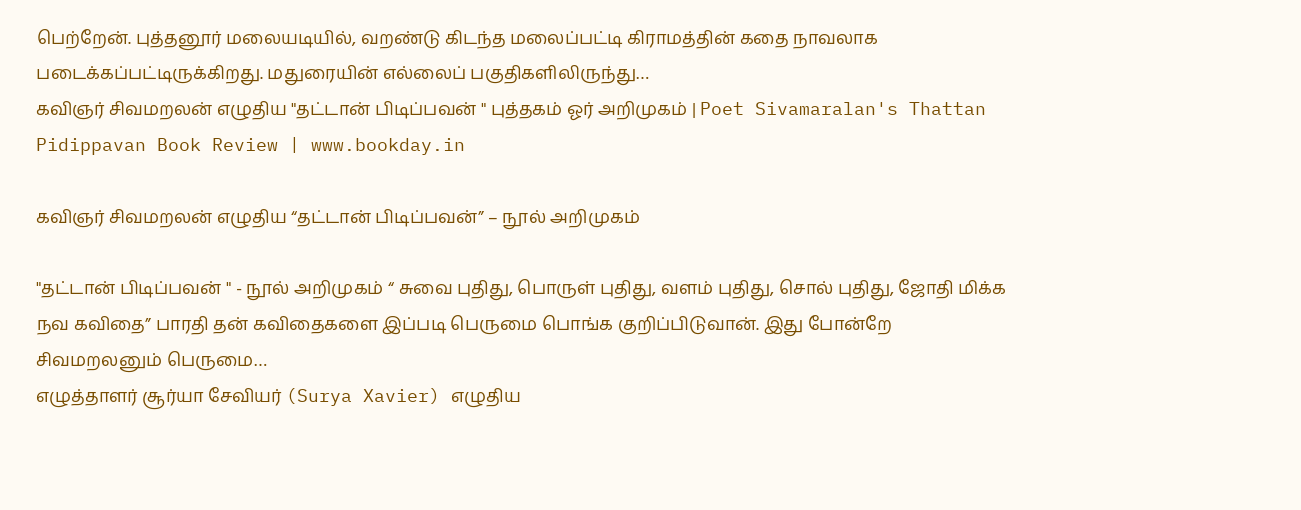பெற்றேன். புத்தனூர் மலையடியில், வறண்டு கிடந்த மலைப்பட்டி கிராமத்தின் கதை நாவலாக படைக்கப்பட்டிருக்கிறது. மதுரையின் எல்லைப் பகுதிகளிலிருந்து…
கவிஞர் சிவமறலன் எழுதிய "தட்டான் பிடிப்பவன் " புத்தகம் ஓர் அறிமுகம் | Poet Sivamaralan's Thattan Pidippavan Book Review | www.bookday.in

கவிஞர் சிவமறலன் எழுதிய “தட்டான் பிடிப்பவன்” – நூல் அறிமுகம்

"தட்டான் பிடிப்பவன் " - நூல் அறிமுகம் “ சுவை புதிது, பொருள் புதிது, வளம் புதிது, சொல் புதிது, ஜோதி மிக்க நவ கவிதை” பாரதி தன் கவிதைகளை இப்படி பெருமை பொங்க குறிப்பிடுவான். இது போன்றே சிவமறலனும் பெருமை…
எழுத்தாளர் சூர்யா சேவியர் (Surya Xavier) எழுதிய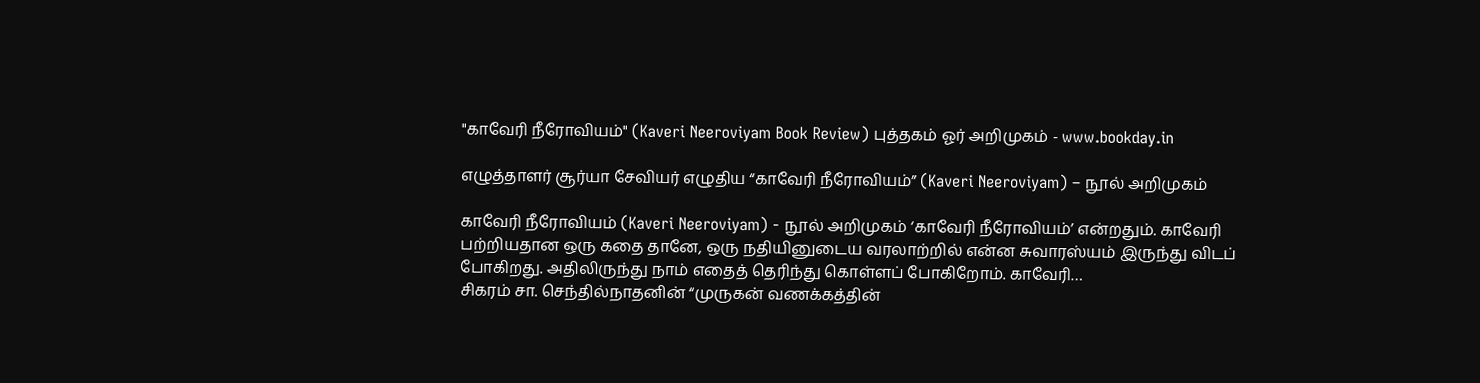"காவேரி நீரோவியம்" (Kaveri Neeroviyam Book Review) புத்தகம் ஓர் அறிமுகம் - www.bookday.in

எழுத்தாளர் சூர்யா சேவியர் எழுதிய “காவேரி நீரோவியம்” (Kaveri Neeroviyam) – நூல் அறிமுகம்

காவேரி நீரோவியம் (Kaveri Neeroviyam) - நூல் அறிமுகம் ‘காவேரி நீரோவியம்’ என்றதும். காவேரி பற்றியதான ஒரு கதை தானே, ஒரு நதியினுடைய வரலாற்றில் என்ன சுவாரஸ்யம் இருந்து விடப் போகிறது. அதிலிருந்து நாம் எதைத் தெரிந்து கொள்ளப் போகிறோம். காவேரி…
சிகரம் சா. செந்தில்நாதனின் “முருகன் வணக்கத்தின்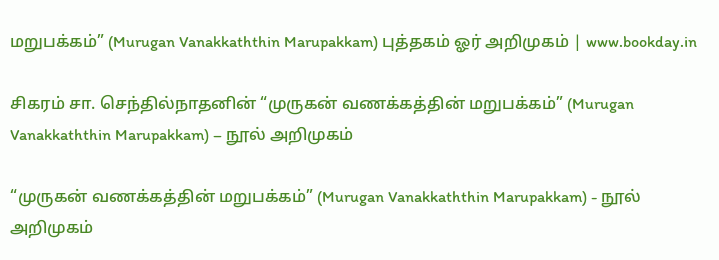மறுபக்கம்” (Murugan Vanakkaththin Marupakkam) புத்தகம் ஓர் அறிமுகம் | www.bookday.in

சிகரம் சா. செந்தில்நாதனின் “முருகன் வணக்கத்தின் மறுபக்கம்” (Murugan Vanakkaththin Marupakkam) – நூல் அறிமுகம்

“முருகன் வணக்கத்தின் மறுபக்கம்” (Murugan Vanakkaththin Marupakkam) - நூல் அறிமுகம்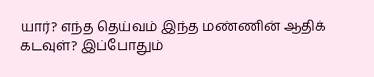யார்? எந்த தெய்வம் இந்த மண்ணின் ஆதிக் கடவுள்? இப்போதும்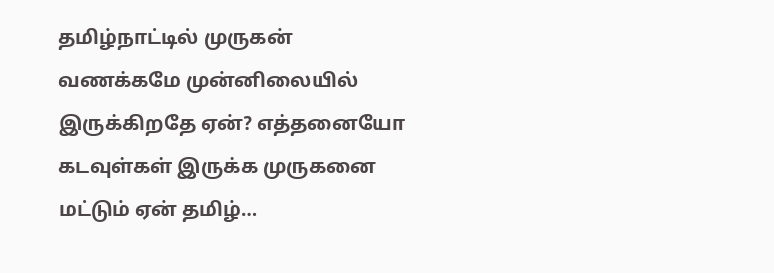தமிழ்நாட்டில் முருகன் வணக்கமே முன்னிலையில் இருக்கிறதே ஏன்? எத்தனையோ கடவுள்கள் இருக்க முருகனை மட்டும் ஏன் தமிழ்…